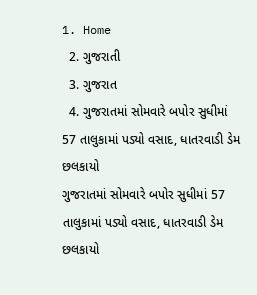1. Home
  2. ગુજરાતી
  3. ગુજરાત
  4. ગુજરાતમાં સોમવારે બપોર સુધીમાં 57 તાલુકામાં પડ્યો વસાદ, ધાતરવાડી ડેમ છલકાયો
ગુજરાતમાં સોમવારે બપોર સુધીમાં 57 તાલુકામાં પડ્યો વસાદ, ધાતરવાડી ડેમ છલકાયો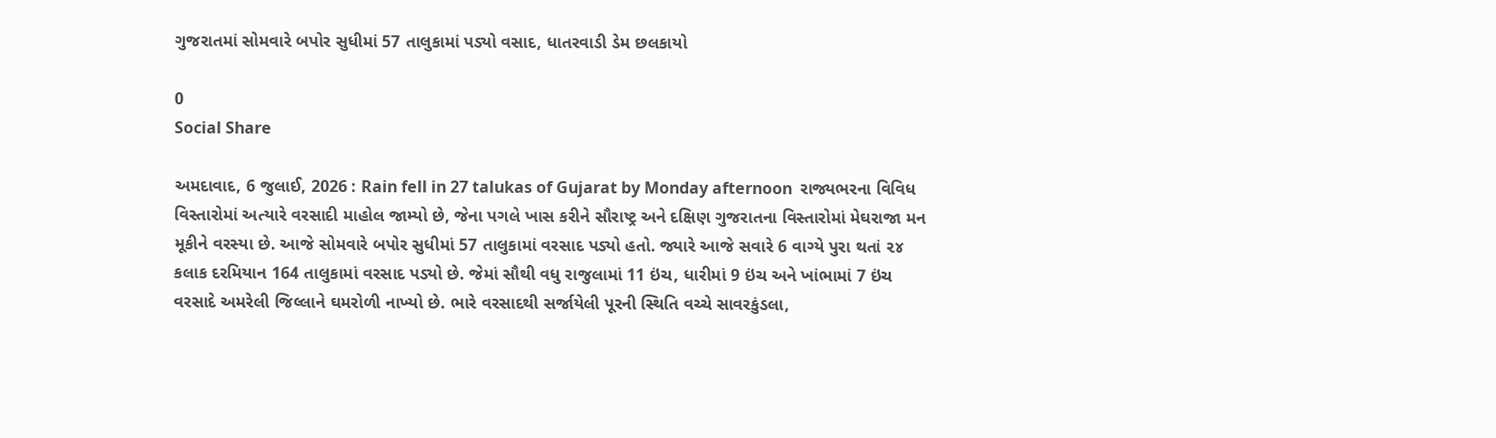ગુજરાતમાં સોમવારે બપોર સુધીમાં 57 તાલુકામાં પડ્યો વસાદ, ધાતરવાડી ડેમ છલકાયો

0
Social Share

અમદાવાદ, 6 જુલાઈ, 2026 : Rain fell in 27 talukas of Gujarat by Monday afternoon  રાજ્યભરના વિવિધ વિસ્તારોમાં અત્યારે વરસાદી માહોલ જામ્યો છે, જેના પગલે ખાસ કરીને સૌરાષ્ટ્ર અને દક્ષિણ ગુજરાતના વિસ્તારોમાં મેઘરાજા મન મૂકીને વરસ્યા છે. આજે સોમવારે બપોર સુધીમાં 57 તાલુકામાં વરસાદ પડ્યો હતો. જ્યારે આજે સવારે 6 વાગ્યે પુરા થતાં ૨૪ કલાક દરમિયાન 164 તાલુકામાં વરસાદ પડ્યો છે. જેમાં સૌથી વધુ રાજુલામાં 11 ઇંચ, ધારીમાં 9 ઇંચ અને ખાંભામાં 7 ઇંચ વરસાદે અમરેલી જિલ્લાને ઘમરોળી નાખ્યો છે. ભારે વરસાદથી સર્જાયેલી પૂરની સ્થિતિ વચ્ચે સાવરકુંડલા,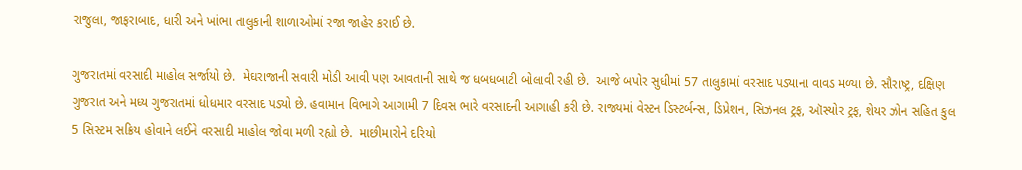રાજુલા, જાફરાબાદ, ધારી અને ખાંભા તાલુકાની શાળાઓમાં રજા જાહેર કરાઈ છે.

ગુજરાતમાં વરસાદી માહોલ સર્જાયો છે.  મેઘરાજાની સવારી મોડી આવી પણ આવતાની સાથે જ ધબધબાટી બોલાવી રહી છે.  આજે બપોર સુધીમાં 57 તાલુકામાં વરસાદ પડ્યાના વાવડ મળ્યા છે. સૌરાષ્ટ્ર, દક્ષિણ ગુજરાત અને મધ્ય ગુજરાતમાં ધોધમાર વરસાદ પડ્યો છે. હવામાન વિભાગે આગામી 7 દિવસ ભારે વરસાદની આગાહી કરી છે. રાજ્યમાં વેસ્ટન ડિસ્ટર્બન્સ, ડિપ્રેશન, સિઝનલ ટ્રફ, ઑસ્યોર ટ્રફ, શેયર ઝોન સહિત કુલ 5 સિસ્ટમ સક્રિય હોવાને લઈને વરસાદી માહોલ જોવા મળી રહ્યો છે.  માછીમારોને દરિયો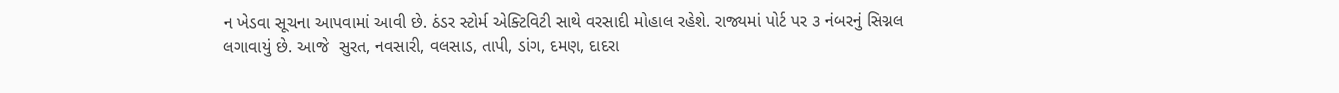ન ખેડવા સૂચના આપવામાં આવી છે. ઠંડર સ્ટોર્મ એક્ટિવિટી સાથે વરસાદી મોહાલ રહેશે. રાજ્યમાં પોર્ટ પર ૩ નંબરનું સિગ્નલ લગાવાયું છે. આજે  સુરત, નવસારી, વલસાડ, તાપી, ડાંગ, દમણ, દાદરા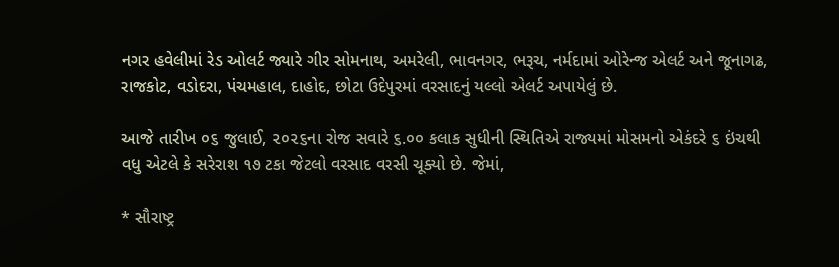નગર હવેલીમાં રેડ ઓલર્ટ જ્યારે ગીર સોમનાથ, અમરેલી, ભાવનગર, ભરૂચ, નર્મદામાં ઓરેન્જ એલર્ટ અને જૂનાગઢ, રાજકોટ, વડોદરા, પંચમહાલ, દાહોદ, છોટા ઉદેપુરમાં વરસાદનું યલ્લો એલર્ટ અપાયેલું છે.

આજે તારીખ ૦૬ જુલાઈ, ૨૦૨૬ના રોજ સવારે ૬.૦૦ કલાક સુધીની સ્થિતિએ રાજ્યમાં મોસમનો એકંદરે ૬ ઇંચથી વધુ એટલે કે સરેરાશ ૧૭ ટકા જેટલો વરસાદ વરસી ચૂક્યો છે. જેમાં,

* સૌરાષ્ટ્ર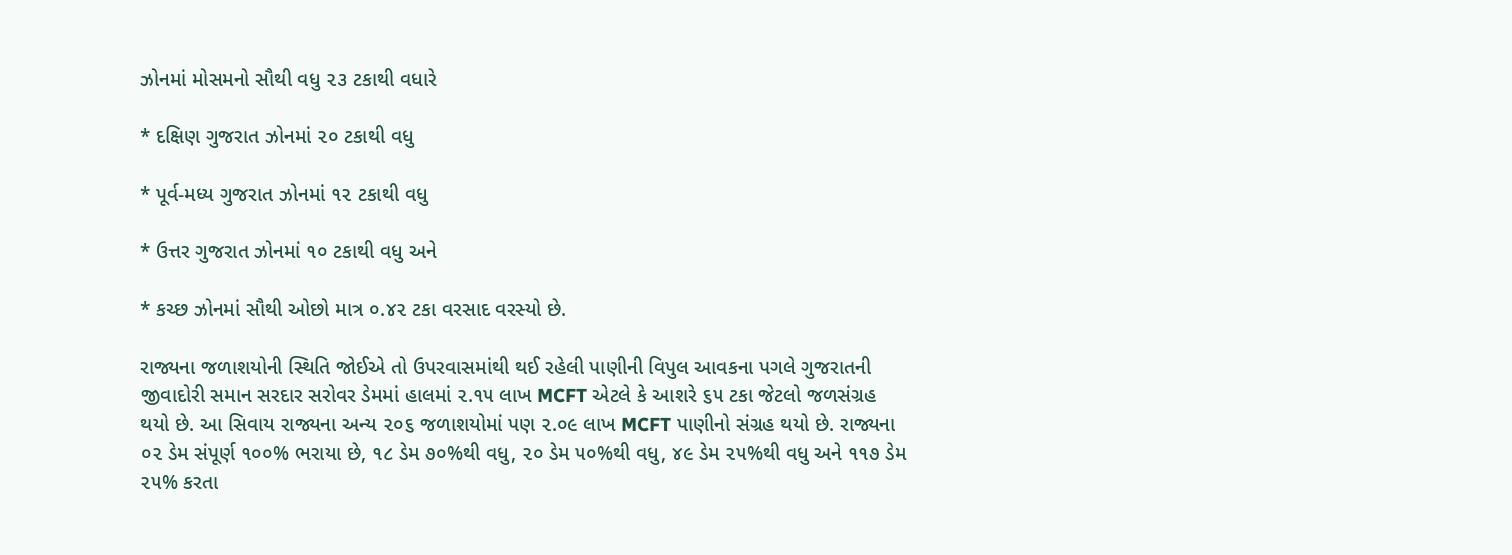ઝોનમાં મોસમનો સૌથી વધુ ૨૩ ટકાથી વધારે

* દક્ષિણ ગુજરાત ઝોનમાં ૨૦ ટકાથી વધુ

* પૂર્વ-મધ્ય ગુજરાત ઝોનમાં ૧૨ ટકાથી વધુ

* ઉત્તર ગુજરાત ઝોનમાં ૧૦ ટકાથી વધુ અને

* કચ્છ ઝોનમાં સૌથી ઓછો માત્ર ૦.૪૨ ટકા વરસાદ વરસ્યો છે.

રાજ્યના જળાશયોની સ્થિતિ જોઈએ તો ઉપરવાસમાંથી થઈ રહેલી પાણીની વિપુલ આવકના પગલે ગુજરાતની જીવાદોરી સમાન સરદાર સરોવર ડેમમાં હાલમાં ૨.૧૫ લાખ MCFT એટલે કે આશરે ૬૫ ટકા જેટલો જળસંગ્રહ થયો છે. આ સિવાય રાજ્યના અન્ય ૨૦૬ જળાશયોમાં પણ ૨.૦૯ લાખ MCFT પાણીનો સંગ્રહ થયો છે. રાજ્યના ૦૨ ડેમ સંપૂર્ણ ૧૦૦% ભરાયા છે, ૧૮ ડેમ ૭૦%થી વધુ, ૨૦ ડેમ ૫૦%થી વધુ, ૪૯ ડેમ ૨૫%થી વધુ અને ૧૧૭ ડેમ ૨૫% કરતા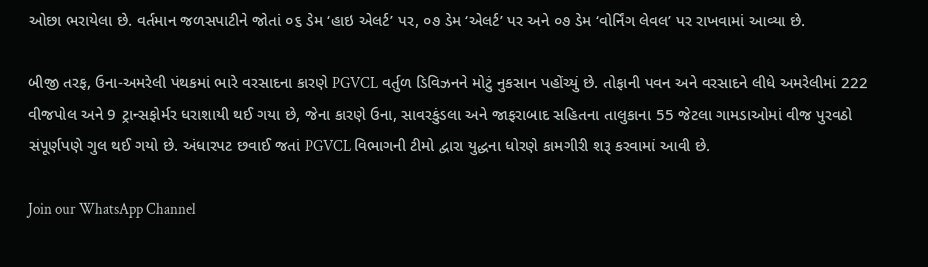ઓછા ભરાયેલા છે. વર્તમાન જળસપાટીને જોતાં ૦૬ ડેમ ‘હાઇ એલર્ટ’ પર, ૦૭ ડેમ ‘એલર્ટ’ પર અને ૦૭ ડેમ ‘વોર્નિંગ લેવલ’ પર રાખવામાં આવ્યા છે.

બીજી તરફ, ઉના-અમરેલી પંથકમાં ભારે વરસાદના કારણે PGVCL વર્તુળ ડિવિઝનને મોટું નુકસાન પહોંચ્યું છે. તોફાની પવન અને વરસાદને લીધે અમરેલીમાં 222 વીજપોલ અને 9 ટ્રાન્સફોર્મર ધરાશાયી થઈ ગયા છે, જેના કારણે ઉના, સાવરકુંડલા અને જાફરાબાદ સહિતના તાલુકાના 55 જેટલા ગામડાઓમાં વીજ પુરવઠો સંપૂર્ણપણે ગુલ થઈ ગયો છે. અંધારપટ છવાઈ જતાં PGVCL વિભાગની ટીમો દ્વારા યુદ્ધના ધોરણે કામગીરી શરૂ કરવામાં આવી છે.

Join our WhatsApp Channel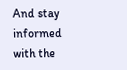And stay informed with the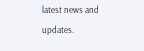latest news and updates.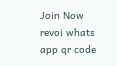Join Now
revoi whats app qr code